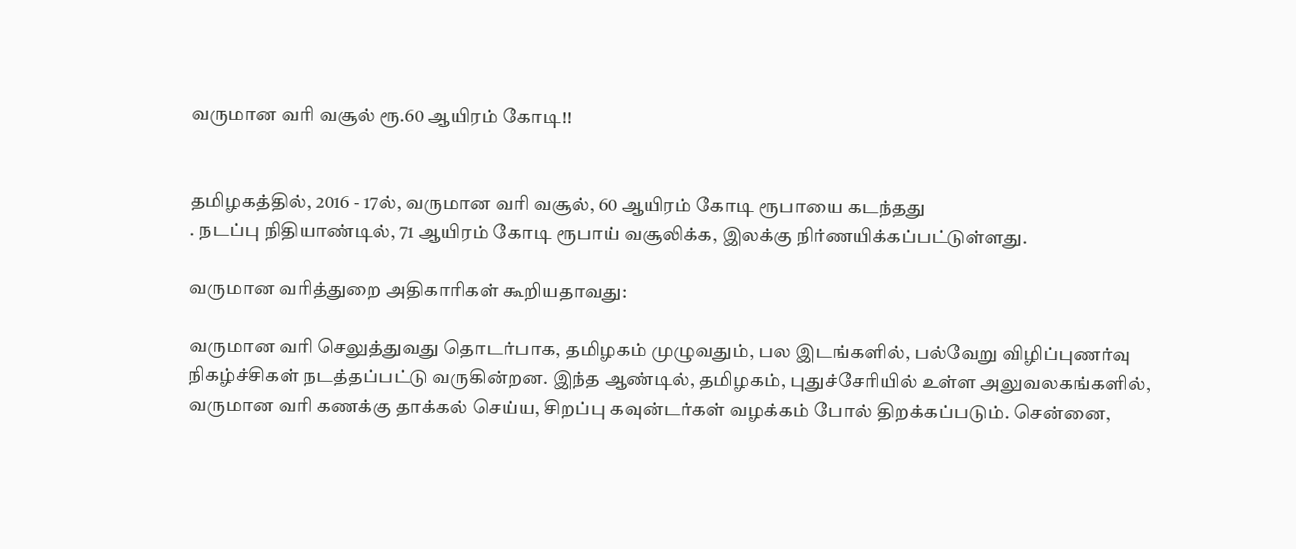வருமான வரி வசூல் ரூ.60 ஆயிரம் கோடி!!


தமிழகத்தில், 2016 - 17ல், வருமான வரி வசூல், 60 ஆயிரம் கோடி ரூபாயை கடந்தது
. நடப்பு நிதியாண்டில், 71 ஆயிரம் கோடி ரூபாய் வசூலிக்க, இலக்கு நிர்ணயிக்கப்பட்டுள்ளது.

வருமான வரித்துறை அதிகாரிகள் கூறியதாவது:

வருமான வரி செலுத்துவது தொடர்பாக, தமிழகம் முழுவதும், பல இடங்களில், பல்வேறு விழிப்புணர்வு நிகழ்ச்சிகள் நடத்தப்பட்டு வருகின்றன. இந்த ஆண்டில், தமிழகம், புதுச்சேரியில் உள்ள அலுவலகங்களில், வருமான வரி கணக்கு தாக்கல் செய்ய, சிறப்பு கவுன்டர்கள் வழக்கம் போல் திறக்கப்படும். சென்னை,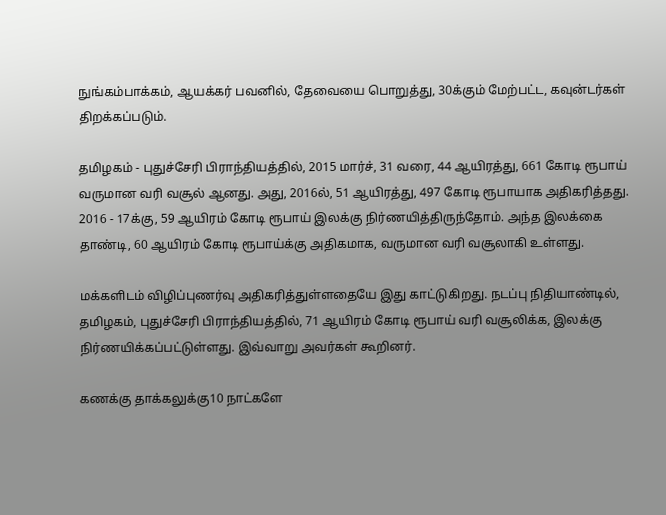நுங்கம்பாக்கம், ஆயக்கர் பவனில், தேவையை பொறுத்து, 30க்கும் மேற்பட்ட, கவுன்டர்கள் திறக்கப்படும்.

தமிழகம் - புதுச்சேரி பிராந்தியத்தில், 2015 மார்ச், 31 வரை, 44 ஆயிரத்து, 661 கோடி ரூபாய் வருமான வரி வசூல் ஆனது. அது, 2016ல், 51 ஆயிரத்து, 497 கோடி ரூபாயாக அதிகரித்தது. 2016 - 17க்கு, 59 ஆயிரம் கோடி ரூபாய் இலக்கு நிர்ணயித்திருந்தோம். அந்த இலக்கை தாண்டி, 60 ஆயிரம் கோடி ரூபாய்க்கு அதிகமாக, வருமான வரி வசூலாகி உள்ளது.

மக்களிடம் விழிப்புணர்வு அதிகரித்துள்ளதையே இது காட்டுகிறது. நடப்பு நிதியாண்டில், தமிழகம், புதுச்சேரி பிராந்தியத்தில், 71 ஆயிரம் கோடி ரூபாய் வரி வசூலிக்க, இலக்கு நிர்ணயிக்கப்பட்டுள்ளது. இவ்வாறு அவர்கள் கூறினர்.

கணக்கு தாக்கலுக்கு10 நாட்களே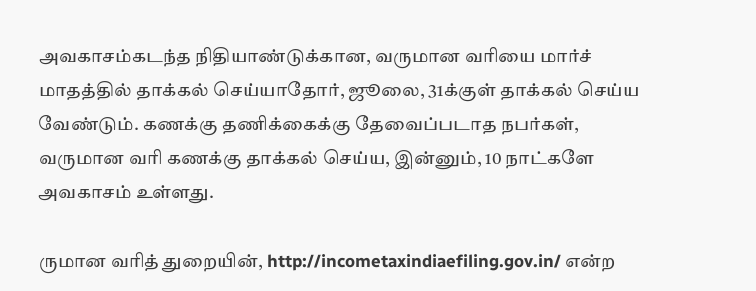அவகாசம்கடந்த நிதியாண்டுக்கான, வருமான வரியை மார்ச் மாதத்தில் தாக்கல் செய்யாதோர், ஜூலை, 31க்குள் தாக்கல் செய்ய வேண்டும். கணக்கு தணிக்கைக்கு தேவைப்படாத நபர்கள், வருமான வரி கணக்கு தாக்கல் செய்ய, இன்னும், 10 நாட்களே அவகாசம் உள்ளது.

ருமான வரித் துறையின், http://incometaxindiaefiling.gov.in/ என்ற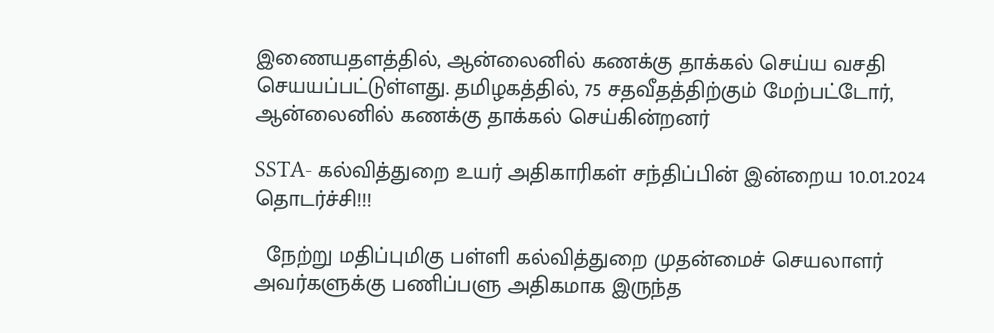இணையதளத்தில், ஆன்லைனில் கணக்கு தாக்கல் செய்ய வசதி செயயப்பட்டுள்ளது. தமிழகத்தில், 75 சதவீதத்திற்கும் மேற்பட்டோர், ஆன்லைனில் கணக்கு தாக்கல் செய்கின்றனர்

SSTA- கல்வித்துறை உயர் அதிகாரிகள் சந்திப்பின் இன்றைய 10.01.2024 தொடர்ச்சி!!!

  நேற்று மதிப்புமிகு பள்ளி கல்வித்துறை முதன்மைச் செயலாளர் அவர்களுக்கு பணிப்பளு அதிகமாக இருந்த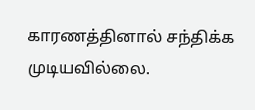காரணத்தினால் சந்திக்க முடியவில்லை.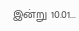இன்று 10.01...